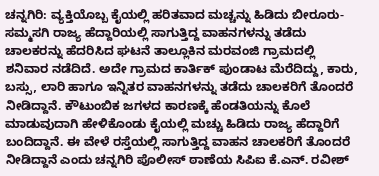ಚನ್ನಗಿರಿ: ವ್ಯಕ್ತಿಯೊಬ್ಬ ಕೈಯಲ್ಲಿ ಹರಿತವಾದ ಮಚ್ಚನ್ನು ಹಿಡಿದು ಬೀರೂರು- ಸಮ್ಮಸಗಿ ರಾಜ್ಯ ಹೆದ್ದಾರಿಯಲ್ಲಿ ಸಾಗುತ್ತಿದ್ದ ವಾಹನಗಳನ್ನು ತಡೆದು ಚಾಲಕರನ್ನು ಹೆದರಿಸಿದ ಘಟನೆ ತಾಲ್ಲೂಕಿನ ಮರವಂಜಿ ಗ್ರಾಮದಲ್ಲಿ ಶನಿವಾರ ನಡೆದಿದೆ. ಅದೇ ಗ್ರಾಮದ ಕಾರ್ತಿಕ್ ಪುಂಡಾಟ ಮೆರೆದಿದ್ದು, ಕಾರು, ಬಸ್ಸು, ಲಾರಿ ಹಾಗೂ ಇನ್ನಿತರ ವಾಹನಗಳನ್ನು ತಡೆದು ಚಾಲಕರಿಗೆ ತೊಂದರೆ ನೀಡಿದ್ದಾನೆ. ಕೌಟುಂಬಿಕ ಜಗಳದ ಕಾರಣಕ್ಕೆ ಹೆಂಡತಿಯನ್ನು ಕೊಲೆ ಮಾಡುವುದಾಗಿ ಹೇಳಿಕೊಂಡು ಕೈಯಲ್ಲಿ ಮಚ್ಚು ಹಿಡಿದು ರಾಜ್ಯ ಹೆದ್ದಾರಿಗೆ ಬಂದಿದ್ದಾನೆ. ಈ ವೇಳೆ ರಸ್ತೆಯಲ್ಲಿ ಸಾಗುತ್ತಿದ್ದ ವಾಹನ ಚಾಲಕರಿಗೆ ತೊಂದರೆ ನೀಡಿದ್ದಾನೆ ಎಂದು ಚನ್ನಗಿರಿ ಪೊಲೀಸ್ ಠಾಣೆಯ ಸಿಪಿಐ ಕೆ.ಎನ್. ರವೀಶ್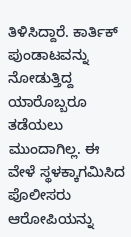ತಿಳಿಸಿದ್ದಾರೆ. ಕಾರ್ತಿಕ್ ಪುಂಡಾಟವನ್ನು ನೋಡುತ್ತಿದ್ದ ಯಾರೊಬ್ಬರೂ ತಡೆಯಲು ಮುಂದಾಗಿಲ್ಲ. ಈ ವೇಳೆ ಸ್ಥಳಕ್ಕಾಗಮಿಸಿದ ಪೊಲೀಸರು ಆರೋಪಿಯನ್ನು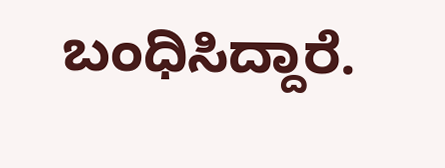ಬಂಧಿಸಿದ್ದಾರೆ.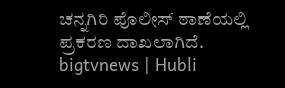ಚನ್ನಗಿರಿ ಪೊಲೀಸ್ ಠಾಣೆಯಲ್ಲಿ ಪ್ರಕರಣ ದಾಖಲಾಗಿದೆ.
bigtvnews | Hubli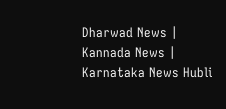Dharwad News | Kannada News | Karnataka News Hubli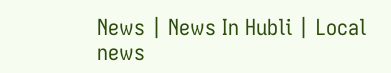News | News In Hubli | Local news